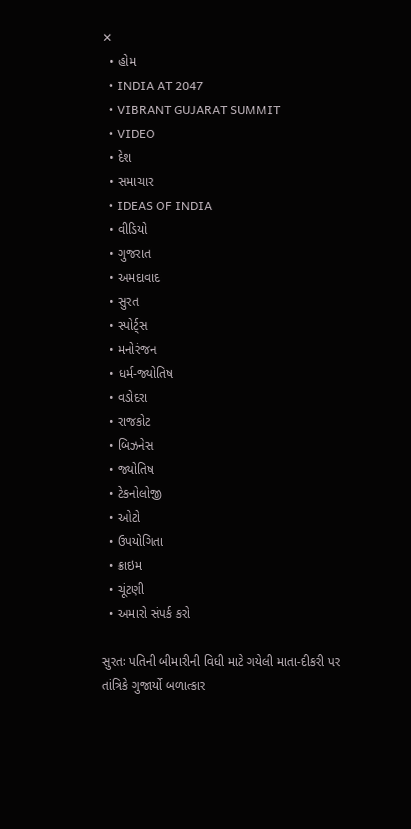✕
  • હોમ
  • INDIA AT 2047
  • VIBRANT GUJARAT SUMMIT
  • VIDEO
  • દેશ
  • સમાચાર
  • IDEAS OF INDIA
  • વીડિયો
  • ગુજરાત
  • અમદાવાદ
  • સુરત
  • સ્પોર્ટ્સ
  • મનોરંજન
  • ધર્મ-જ્યોતિષ
  • વડોદરા
  • રાજકોટ
  • બિઝનેસ
  • જ્યોતિષ
  • ટેકનોલોજી
  • ઓટો
  • ઉપયોગિતા
  • ક્રાઇમ
  • ચૂંટણી
  • અમારો સંપર્ક કરો

સુરતઃ પતિની બીમારીની વિધી માટે ગયેલી માતા-દીકરી પર તાંત્રિકે ગુજાર્યો બળાત્કાર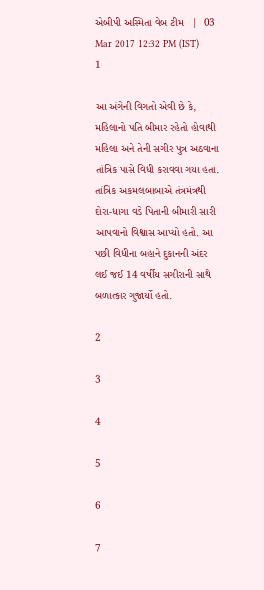એબીપી અસ્મિતા વેબ ટીમ   |  03 Mar 2017 12:32 PM (IST)
1

આ અંગેની વિગતો એવી છે કે, મહિલાનો પતિ બીમાર રહેતો હોવાથી મહિલા અને તેની સગીર પુત્ર અઠવાના તાંત્રિક પાસે વિધી કરાવવા ગયા હતા. તાંત્રિક અકમલબાબાએ તંત્રમંત્રથી દોરા-ધાગા વડે પિતાની બીમારી સારી આપવાનો વિશ્વાસ આપ્યો હતો. આ પછી વિધીના બહાને દુકાનની અંદર લઈ જઈ 14 વર્ષીય સગીરાની સાથે બળાત્કાર ગુજાર્યો હતો.

2

3

4

5

6

7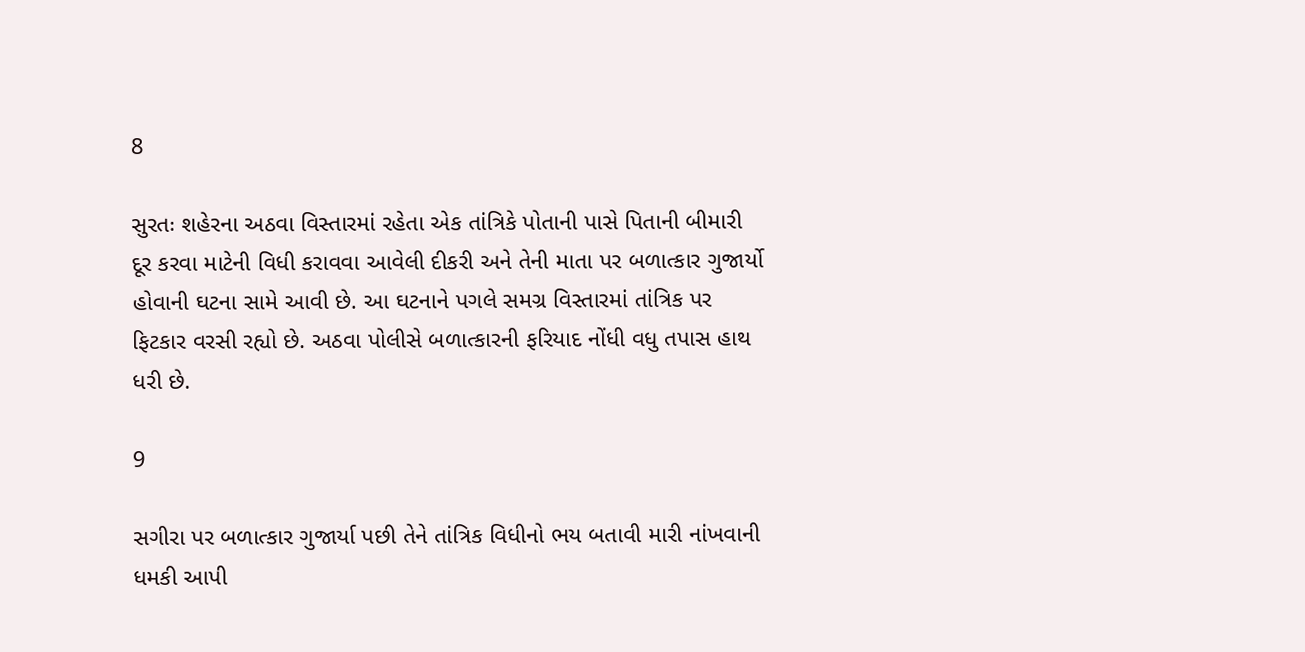8

સુરતઃ શહેરના અઠવા વિસ્તારમાં રહેતા એક તાંત્રિકે પોતાની પાસે પિતાની બીમારી દૂર કરવા માટેની વિધી કરાવવા આવેલી દીકરી અને તેની માતા પર બળાત્કાર ગુજાર્યો હોવાની ઘટના સામે આવી છે. આ ઘટનાને પગલે સમગ્ર વિસ્તારમાં તાંત્રિક પર ફિટકાર વરસી રહ્યો છે. અઠવા પોલીસે બળાત્કારની ફરિયાદ નોંધી વધુ તપાસ હાથ ધરી છે.

9

સગીરા પર બળાત્કાર ગુજાર્યા પછી તેને તાંત્રિક વિધીનો ભય બતાવી મારી નાંખવાની ધમકી આપી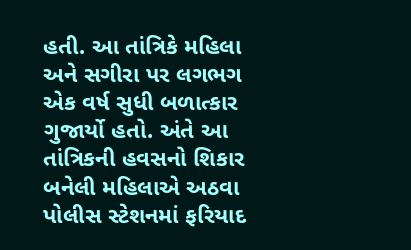હતી. આ તાંત્રિકે મહિલા અને સગીરા પર લગભગ એક વર્ષ સુધી બળાત્કાર ગુજાર્યો હતો. અંતે આ તાંત્રિકની હવસનો શિકાર બનેલી મહિલાએ અઠવા પોલીસ સ્ટેશનમાં ફરિયાદ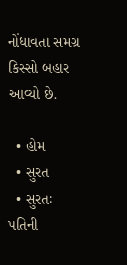નોંધાવતા સમગ્ર કિસ્સો બહાર આવ્યો છે.

  • હોમ
  • સુરત
  • સુરતઃ પતિની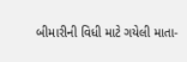બીમારીની વિધી માટે ગયેલી માતા-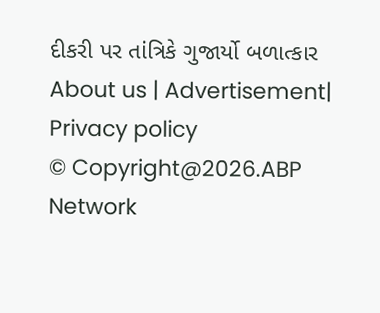દીકરી પર તાંત્રિકે ગુજાર્યો બળાત્કાર
About us | Advertisement| Privacy policy
© Copyright@2026.ABP Network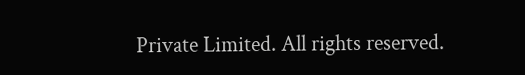Private Limited. All rights reserved.